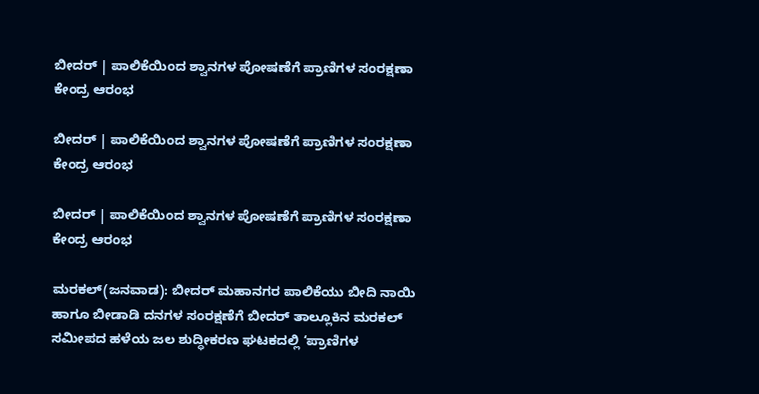ಬೀದರ್ | ಪಾಲಿಕೆಯಿಂದ ಶ್ವಾನಗಳ ಪೋಷಣೆಗೆ ಪ್ರಾಣಿಗಳ ಸಂರಕ್ಷಣಾ ಕೇಂದ್ರ ಆರಂಭ

ಬೀದರ್ | ಪಾಲಿಕೆಯಿಂದ ಶ್ವಾನಗಳ ಪೋಷಣೆಗೆ ಪ್ರಾಣಿಗಳ ಸಂರಕ್ಷಣಾ ಕೇಂದ್ರ ಆರಂಭ

ಬೀದರ್ | ಪಾಲಿಕೆಯಿಂದ ಶ್ವಾನಗಳ ಪೋಷಣೆಗೆ ಪ್ರಾಣಿಗಳ ಸಂರಕ್ಷಣಾ ಕೇಂದ್ರ ಆರಂಭ

ಮರಕಲ್(ಜನವಾಡ): ಬೀದರ್ ಮಹಾನಗರ ಪಾಲಿಕೆಯು ಬೀದಿ ನಾಯಿ ಹಾಗೂ ಬೀಡಾಡಿ ದನಗಳ ಸಂರಕ್ಷಣೆಗೆ ಬೀದರ್ ತಾಲ್ಲೂಕಿನ ಮರಕಲ್ ಸಮೀಪದ ಹಳೆಯ ಜಲ ಶುದ್ಧೀಕರಣ ಘಟಕದಲ್ಲಿ ‘ಪ್ರಾಣಿಗಳ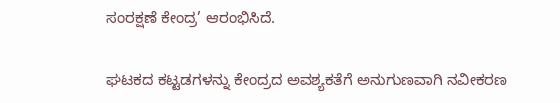ಸಂರಕ್ಷಣೆ ಕೇಂದ್ರ’ ಆರಂಭಿಸಿದೆ.

ಘಟಕದ ಕಟ್ಟಡಗಳನ್ನು ಕೇಂದ್ರದ ಅವಶ್ಯಕತೆಗೆ ಅನುಗುಣವಾಗಿ ನವೀಕರಣ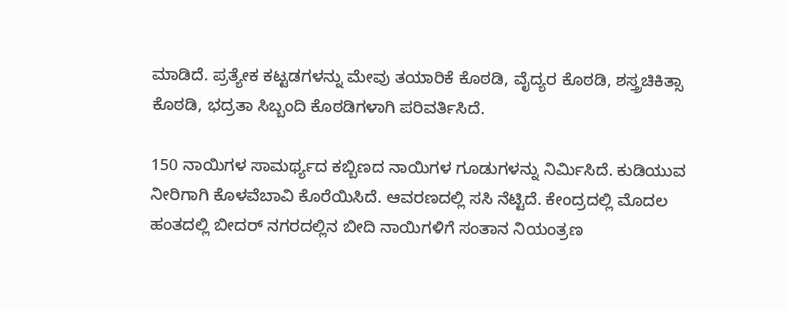ಮಾಡಿದೆ. ಪ್ರತ್ಯೇಕ ಕಟ್ಟಡಗಳನ್ನು ಮೇವು ತಯಾರಿಕೆ ಕೊಠಡಿ, ವೈದ್ಯರ ಕೊಠಡಿ, ಶಸ್ತ್ರಚಿಕಿತ್ಸಾ ಕೊಠಡಿ, ಭದ್ರತಾ ಸಿಬ್ಬಂದಿ ಕೊಠಡಿಗಳಾಗಿ ಪರಿವರ್ತಿಸಿದೆ.

150 ನಾಯಿಗಳ ಸಾಮರ್ಥ್ಯದ ಕಬ್ಬಿಣದ ನಾಯಿಗಳ ಗೂಡುಗಳನ್ನು ನಿರ್ಮಿಸಿದೆ. ಕುಡಿಯುವ ನೀರಿಗಾಗಿ ಕೊಳವೆಬಾವಿ ಕೊರೆಯಿಸಿದೆ. ಆವರಣದಲ್ಲಿ ಸಸಿ ನೆಟ್ಟಿದೆ. ಕೇಂದ್ರದಲ್ಲಿ ಮೊದಲ ಹಂತದಲ್ಲಿ ಬೀದರ್ ನಗರದಲ್ಲಿನ ಬೀದಿ ನಾಯಿಗಳಿಗೆ ಸಂತಾನ ನಿಯಂತ್ರಣ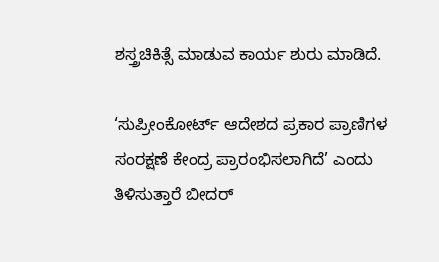ಶಸ್ತ್ರಚಿಕಿತ್ಸೆ ಮಾಡುವ ಕಾರ್ಯ ಶುರು ಮಾಡಿದೆ.

‘ಸುಪ್ರೀಂಕೋರ್ಟ್ ಆದೇಶದ ಪ್ರಕಾರ ಪ್ರಾಣಿಗಳ ಸಂರಕ್ಷಣೆ ಕೇಂದ್ರ ಪ್ರಾರಂಭಿಸಲಾಗಿದೆ’ ಎಂದು ತಿಳಿಸುತ್ತಾರೆ ಬೀದರ್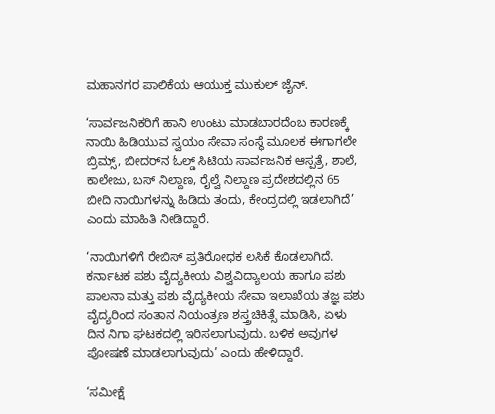ಮಹಾನಗರ ಪಾಲಿಕೆಯ ಆಯುಕ್ತ ಮುಕುಲ್ ಜೈನ್.

‘ಸಾರ್ವಜನಿಕರಿಗೆ ಹಾನಿ ಉಂಟು ಮಾಡಬಾರದೆಂಬ ಕಾರಣಕ್ಕೆ ನಾಯಿ ಹಿಡಿಯುವ ಸ್ವಯಂ ಸೇವಾ ಸಂಸ್ಥೆ ಮೂಲಕ ಈಗಾಗಲೇ ಬ್ರಿಮ್ಸ್, ಬೀದರ್‌ನ ಓಲ್ಡ್ ಸಿಟಿಯ ಸಾರ್ವಜನಿಕ ಆಸ್ಪತ್ರೆ, ಶಾಲೆ, ಕಾಲೇಜು, ಬಸ್ ನಿಲ್ದಾಣ, ರೈಲ್ವೆ ನಿಲ್ದಾಣ ಪ್ರದೇಶದಲ್ಲಿನ 65 ಬೀದಿ ನಾಯಿಗಳನ್ನು ಹಿಡಿದು ತಂದು, ಕೇಂದ್ರದಲ್ಲಿ ಇಡಲಾಗಿದೆ’ ಎಂದು ಮಾಹಿತಿ ನೀಡಿದ್ದಾರೆ.

‘ನಾಯಿಗಳಿಗೆ ರೇಬಿಸ್ ಪ್ರತಿರೋಧಕ ಲಸಿಕೆ ಕೊಡಲಾಗಿದೆ. ಕರ್ನಾಟಕ ಪಶು ವೈದ್ಯಕೀಯ ವಿಶ್ವವಿದ್ಯಾಲಯ ಹಾಗೂ ಪಶು ಪಾಲನಾ ಮತ್ತು ಪಶು ವೈದ್ಯಕೀಯ ಸೇವಾ ಇಲಾಖೆಯ ತಜ್ಞ ಪಶು ವೈದ್ಯರಿಂದ ಸಂತಾನ ನಿಯಂತ್ರಣ ಶಸ್ತ್ರಚಿಕಿತ್ಸೆ ಮಾಡಿಸಿ, ಏಳು ದಿನ ನಿಗಾ ಘಟಕದಲ್ಲಿ ಇರಿಸಲಾಗುವುದು. ಬಳಿಕ ಅವುಗಳ ಪೋಷಣೆ ಮಾಡಲಾಗುವುದು’ ಎಂದು ಹೇಳಿದ್ದಾರೆ.

‘ಸಮೀಕ್ಷೆ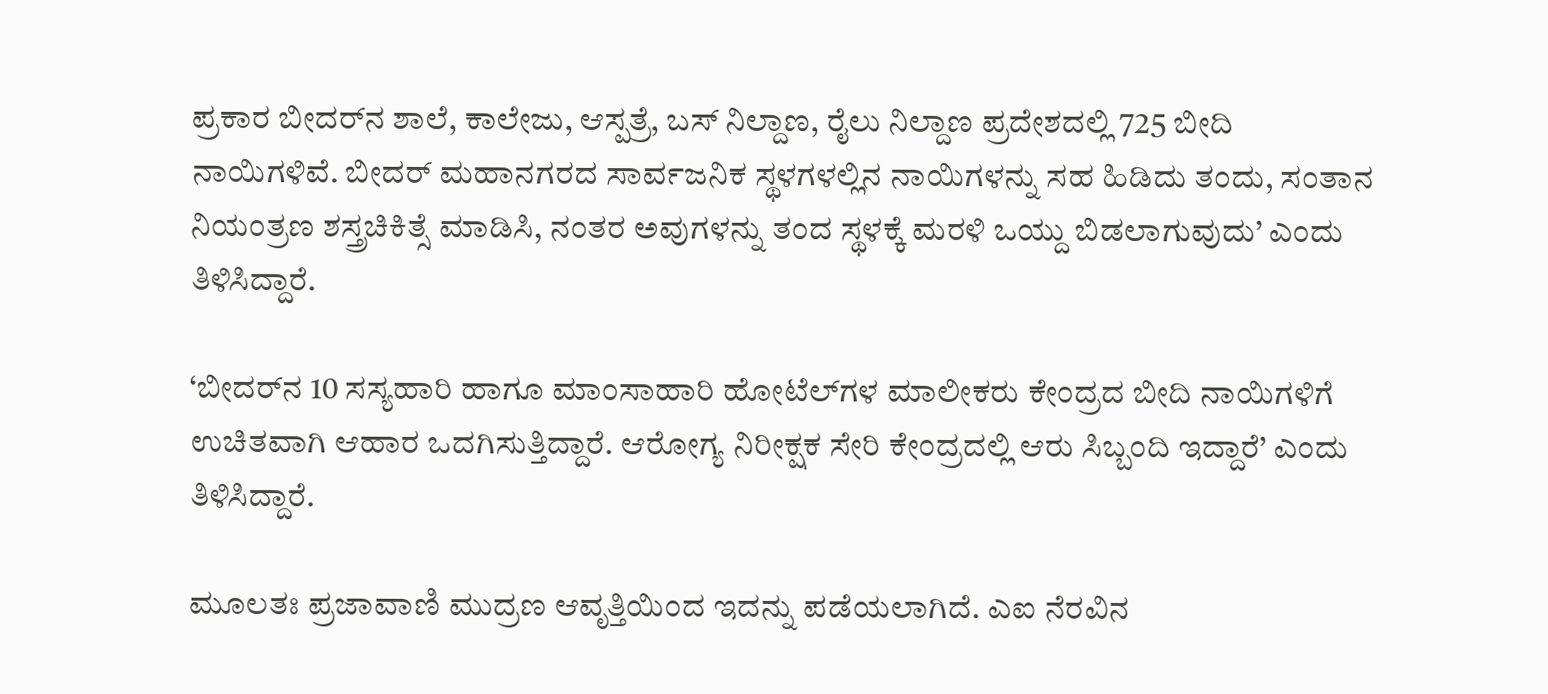ಪ್ರಕಾರ ಬೀದರ್‌ನ ಶಾಲೆ, ಕಾಲೇಜು, ಆಸ್ಪತ್ರೆ, ಬಸ್ ನಿಲ್ದಾಣ, ರೈಲು ನಿಲ್ದಾಣ ಪ್ರದೇಶದಲ್ಲಿ 725 ಬೀದಿ ನಾಯಿಗಳಿವೆ. ಬೀದರ್ ಮಹಾನಗರದ ಸಾರ್ವಜನಿಕ ಸ್ಥಳಗಳಲ್ಲಿನ ನಾಯಿಗಳನ್ನು ಸಹ ಹಿಡಿದು ತಂದು, ಸಂತಾನ ನಿಯಂತ್ರಣ ಶಸ್ತ್ರಚಿಕಿತ್ಸೆ ಮಾಡಿಸಿ, ನಂತರ ಅವುಗಳನ್ನು ತಂದ ಸ್ಥಳಕ್ಕೆ ಮರಳಿ ಒಯ್ದು ಬಿಡಲಾಗುವುದು’ ಎಂದು ತಿಳಿಸಿದ್ದಾರೆ.

‘ಬೀದರ್‌ನ 10 ಸಸ್ಯಹಾರಿ ಹಾಗೂ ಮಾಂಸಾಹಾರಿ ಹೋಟೆಲ್‍ಗಳ ಮಾಲೀಕರು ಕೇಂದ್ರದ ಬೀದಿ ನಾಯಿಗಳಿಗೆ ಉಚಿತವಾಗಿ ಆಹಾರ ಒದಗಿಸುತ್ತಿದ್ದಾರೆ. ಆರೋಗ್ಯ ನಿರೀಕ್ಷಕ ಸೇರಿ ಕೇಂದ್ರದಲ್ಲಿ ಆರು ಸಿಬ್ಬಂದಿ ಇದ್ದಾರೆ’ ಎಂದು ತಿಳಿಸಿದ್ದಾರೆ.

ಮೂಲತಃ ಪ್ರಜಾವಾಣಿ ಮುದ್ರಣ ಆವೃತ್ತಿಯಿಂದ ಇದನ್ನು ಪಡೆಯಲಾಗಿದೆ. ಎಐ ನೆರವಿನ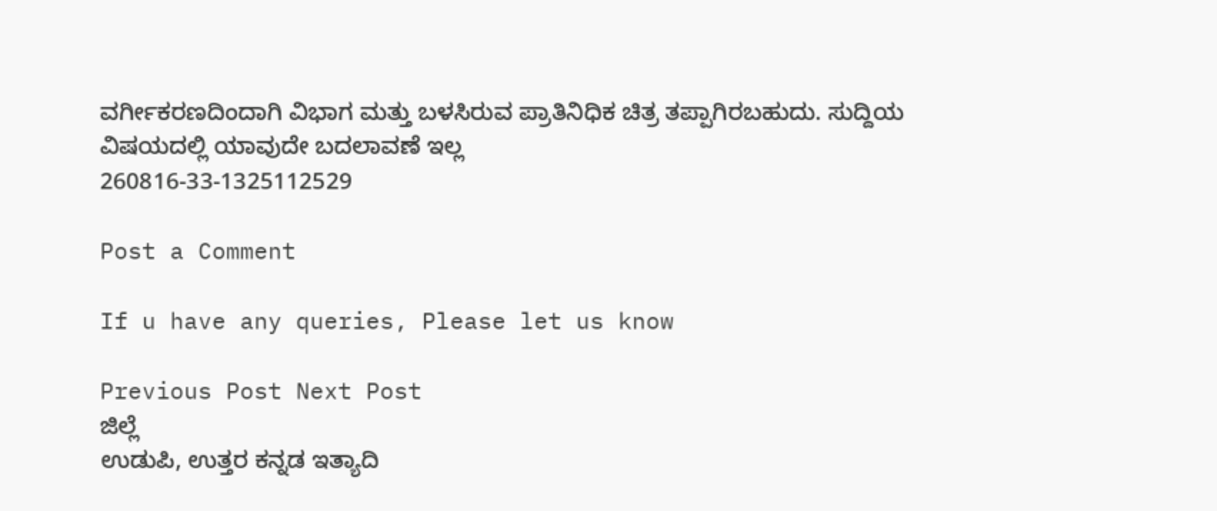ವರ್ಗೀಕರಣದಿಂದಾಗಿ ವಿಭಾಗ ಮತ್ತು ಬಳಸಿರುವ ಪ್ರಾತಿನಿಧಿಕ ಚಿತ್ರ ತಪ್ಪಾಗಿರಬಹುದು. ಸುದ್ದಿಯ ವಿಷಯದಲ್ಲಿ ಯಾವುದೇ ಬದಲಾವಣೆ ಇಲ್ಲ
260816-33-1325112529

Post a Comment

If u have any queries, Please let us know

Previous Post Next Post
ಜಿಲ್ಲೆ
ಉಡುಪಿ, ಉತ್ತರ ಕನ್ನಡ ಇತ್ಯಾದಿ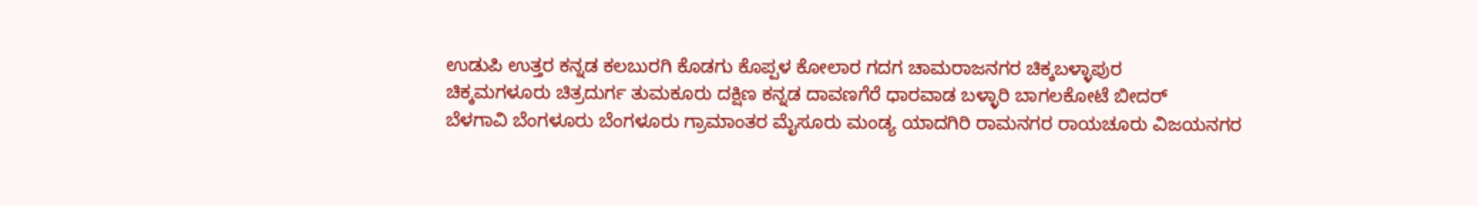ಉಡುಪಿ ಉತ್ತರ ಕನ್ನಡ ಕಲಬುರಗಿ ಕೊಡಗು ಕೊಪ್ಪಳ ಕೋಲಾರ ಗದಗ ಚಾಮರಾಜನಗರ ಚಿಕ್ಕಬಳ್ಳಾಪುರ
ಚಿಕ್ಕಮಗಳೂರು ಚಿತ್ರದುರ್ಗ ತುಮಕೂರು ದಕ್ಷಿಣ ಕನ್ನಡ ದಾವಣಗೆರೆ ಧಾರವಾಡ ಬಳ್ಳಾರಿ ಬಾಗಲಕೋಟೆ ಬೀದರ್
ಬೆಳಗಾವಿ ಬೆಂಗಳೂರು ಬೆಂಗಳೂರು ಗ್ರಾಮಾಂತರ ಮೈಸೂರು ಮಂಡ್ಯ ಯಾದಗಿರಿ ರಾಮನಗರ ರಾಯಚೂರು ವಿಜಯನಗರ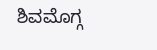ಶಿವಮೊಗ್ಗ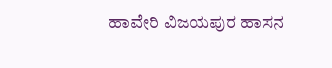ಹಾವೇರಿ ವಿಜಯಪುರ ಹಾಸನ